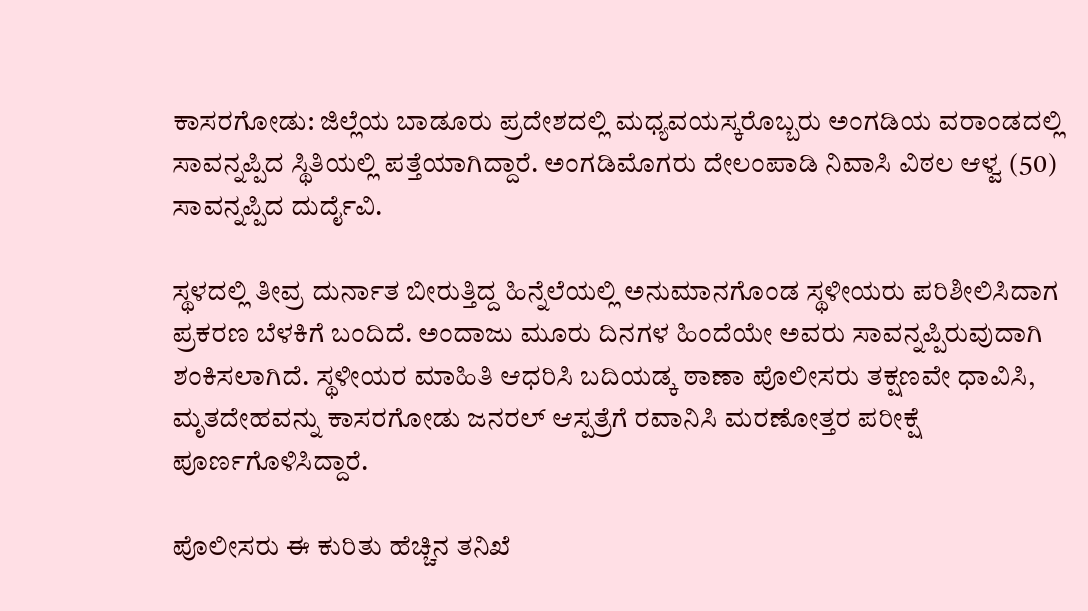ಕಾಸರಗೋಡು: ಜಿಲ್ಲೆಯ ಬಾಡೂರು ಪ್ರದೇಶದಲ್ಲಿ ಮಧ್ಯವಯಸ್ಕರೊಬ್ಬರು ಅಂಗಡಿಯ ವರಾಂಡದಲ್ಲಿ ಸಾವನ್ನಪ್ಪಿದ ಸ್ಥಿತಿಯಲ್ಲಿ ಪತ್ತೆಯಾಗಿದ್ದಾರೆ. ಅಂಗಡಿಮೊಗರು ದೇಲಂಪಾಡಿ ನಿವಾಸಿ ವಿಠಲ ಆಳ್ವ (50) ಸಾವನ್ನಪ್ಪಿದ ದುರ್ದೈವಿ.

ಸ್ಥಳದಲ್ಲಿ ತೀವ್ರ ದುರ್ನಾತ ಬೀರುತ್ತಿದ್ದ ಹಿನ್ನೆಲೆಯಲ್ಲಿ ಅನುಮಾನಗೊಂಡ ಸ್ಥಳೀಯರು ಪರಿಶೀಲಿಸಿದಾಗ ಪ್ರಕರಣ ಬೆಳಕಿಗೆ ಬಂದಿದೆ. ಅಂದಾಜು ಮೂರು ದಿನಗಳ ಹಿಂದೆಯೇ ಅವರು ಸಾವನ್ನಪ್ಪಿರುವುದಾಗಿ ಶಂಕಿಸಲಾಗಿದೆ. ಸ್ಥಳೀಯರ ಮಾಹಿತಿ ಆಧರಿಸಿ ಬದಿಯಡ್ಕ ಠಾಣಾ ಪೊಲೀಸರು ತಕ್ಷಣವೇ ಧಾವಿಸಿ, ಮೃತದೇಹವನ್ನು ಕಾಸರಗೋಡು ಜನರಲ್ ಆಸ್ಪತ್ರೆಗೆ ರವಾನಿಸಿ ಮರಣೋತ್ತರ ಪರೀಕ್ಷೆ ಪೂರ್ಣಗೊಳಿಸಿದ್ದಾರೆ.

ಪೊಲೀಸರು ಈ ಕುರಿತು ಹೆಚ್ಚಿನ ತನಿಖೆ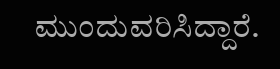ಮುಂದುವರಿಸಿದ್ದಾರೆ.